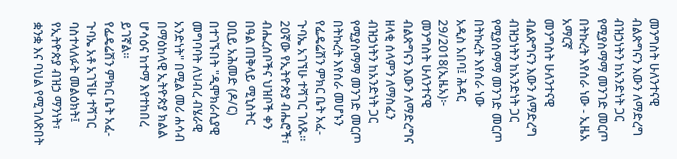መንግስት ሁለንተናዊ ብልጽግናን እውን ለማድረግ ብዝኃነትን ከአንድነት ጋር የሚያስማማ መንገድ መርጦ በትኩረት እየሰራ ነው - ኢዜአ አማርኛ
መንግስት ሁለንተናዊ ብልጽግናን እውን ለማድረግ ብዝኃነትን ከአንድነት ጋር የሚያስማማ መንገድ መርጦ በትኩረት እየሰራ ነው
አዲስ አበባ፤ ሕዳር 29/2018(ኢዜአ)፦ መንግስት ሁለንተናዊ ብልጽግናን እውን ለማድረግና ዘላቂ ሰላምን ለማስፈን ብዝኃነትን ከአንድነት ጋር የሚያስማማ መንገድ መርጦ በትኩረት እየሰራ መሆኑን የፌዴሬሽን ምክር ቤት አፈ-ጉባኤ አገኘሁ ተሻገር ገለጹ።
20ኛው የኢትዮጵያ ብሔሮች፣ ብሔረሰቦችና ህዝቦች ቀን በዓል ጠቅላይ ሚኒስትር ዐቢይ አሕመድ (ዶ/ር) በተገኙበት "ዲሞክራሲያዊ መግባባት ለህብረ ብሄራዊ አንድነት" በሚል መሪ ሐሳብ በማዕከላዊ ኢትዮጵያ ክልል ሆሳዕና ከተማ እየተከበረ ይገኛል፡፡
የፌዴሬሽን ምክር ቤት አፈ-ጉባኤ አቶ አገኘሁ ተሻገር ባስተላለፉት መልዕክት፤ የኢትዮጵያ ብዝኃ ማንነት፣ ቋንቋ እና ባህል የሚገለጽበት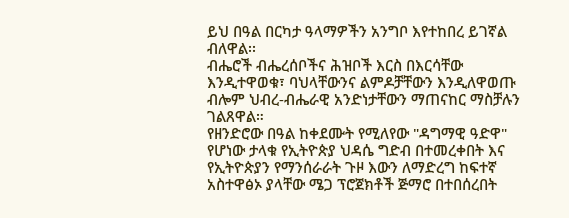ይህ በዓል በርካታ ዓላማዎችን አንግቦ እየተከበረ ይገኛል ብለዋል፡፡
ብሔሮች ብሔረሰቦችና ሕዝቦች እርስ በእርሳቸው እንዲተዋወቁ፣ ባህላቸውንና ልምዶቻቸውን እንዲለዋወጡ ብሎም ህብረ-ብሔራዊ አንድነታቸውን ማጠናከር ማስቻሉን ገልጸዋል።
የዘንድሮው በዓል ከቀደሙት የሚለየው "ዳግማዊ ዓድዋ" የሆነው ታላቁ የኢትዮጵያ ህዳሴ ግድብ በተመረቀበት እና የኢትዮጵያን የማንሰራራት ጉዞ እውን ለማድረግ ከፍተኛ አስተዋፅኦ ያላቸው ሜጋ ፕሮጀክቶች ጅማሮ በተበሰረበት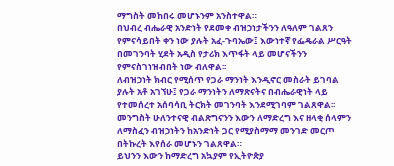ማግስት መከበሩ መሆኑንም አንስተዋል።
በህብረ ብሔራዊ አንድነት የደመቀ ብዝኃነታችንን ለዓለም ገልጸን የምናሳይበት ቀን ነው ያሉት አፈ-ጉባኤው፤ እውነተኛ የፌዴራል ሥርዓት በመገንባት ሂደት አዲስ የታሪክ እጥፋት ላይ መሆናችንን የምናስገነዝብበት ነው ብለዋል፡፡
ለብዝኃነት ክብር የሚሰጥ የጋራ ማንነት እንዲኖር መስራት ይገባል ያሉት አቶ አገኘሁ፤ የጋራ ማንነትን ለማጽናትና በብሔራዊነት ላይ የተመሰረተ አሰባሳቢ ትርክት መገንባት እንደሚገባም ገልጸዋል፡፡
መንግስት ሁለንተናዊ ብልጽግናንን እውን ለማድረግ እና ዘላቂ ሰላምን ለማስፈን ብዝኃነትን ከአንድነት ጋር የሚያስማማ መንገድ መርጦ በትኩረት እየሰራ መሆኑን ገልጸዋል።
ይህንን እውን ከማድረግ አኳያም የኢትዮጵያ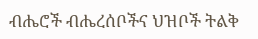ብሔሮች ብሔረሰቦችና ህዝቦች ትልቅ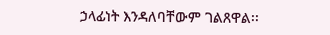ኃላፊነት እንዳለባቸውም ገልጸዋል፡፡